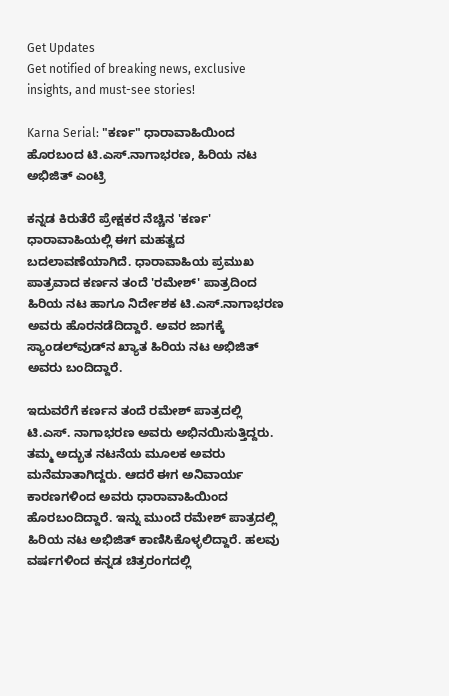Get Updates
Get notified of breaking news, exclusive insights, and must-see stories!

Karna Serial: "ಕರ್ಣ" ಧಾರಾವಾಹಿಯಿಂದ ಹೊರಬಂದ ಟಿ.ಎಸ್.ನಾಗಾಭರಣ, ಹಿರಿಯ ನಟ ಅಭಿಜಿತ್ ಎಂಟ್ರಿ

ಕನ್ನಡ ಕಿರುತೆರೆ ಪ್ರೇಕ್ಷಕರ ನೆಚ್ಚಿನ 'ಕರ್ಣ' ಧಾರಾವಾಹಿಯಲ್ಲಿ ಈಗ ಮಹತ್ವದ ಬದಲಾವಣೆಯಾಗಿದೆ. ಧಾರಾವಾಹಿಯ ಪ್ರಮುಖ ಪಾತ್ರವಾದ ಕರ್ಣನ ತಂದೆ 'ರಮೇಶ್' ಪಾತ್ರದಿಂದ ಹಿರಿಯ ನಟ ಹಾಗೂ ನಿರ್ದೇಶಕ ಟಿ.ಎಸ್.ನಾಗಾಭರಣ ಅವರು ಹೊರನಡೆದಿದ್ದಾರೆ. ಅವರ ಜಾಗಕ್ಕೆ ಸ್ಯಾಂಡಲ್‌ವುಡ್‌ನ ಖ್ಯಾತ ಹಿರಿಯ ನಟ ಅಭಿಜಿತ್ ಅವರು ಬಂದಿದ್ದಾರೆ.

ಇದುವರೆಗೆ ಕರ್ಣನ ತಂದೆ ರಮೇಶ್ ಪಾತ್ರದಲ್ಲಿ ಟಿ.ಎಸ್. ನಾಗಾಭರಣ ಅವರು ಅಭಿನಯಿಸುತ್ತಿದ್ದರು. ತಮ್ಮ ಅದ್ಭುತ ನಟನೆಯ ಮೂಲಕ ಅವರು ಮನೆಮಾತಾಗಿದ್ದರು. ಆದರೆ ಈಗ ಅನಿವಾರ್ಯ ಕಾರಣಗಳಿಂದ ಅವರು ಧಾರಾವಾಹಿಯಿಂದ ಹೊರಬಂದಿದ್ದಾರೆ. ಇನ್ನು ಮುಂದೆ ರಮೇಶ್ ಪಾತ್ರದಲ್ಲಿ ಹಿರಿಯ ನಟ ಅಭಿಜಿತ್ ಕಾಣಿಸಿಕೊಳ್ಳಲಿದ್ದಾರೆ. ಹಲವು ವರ್ಷಗಳಿಂದ ಕನ್ನಡ ಚಿತ್ರರಂಗದಲ್ಲಿ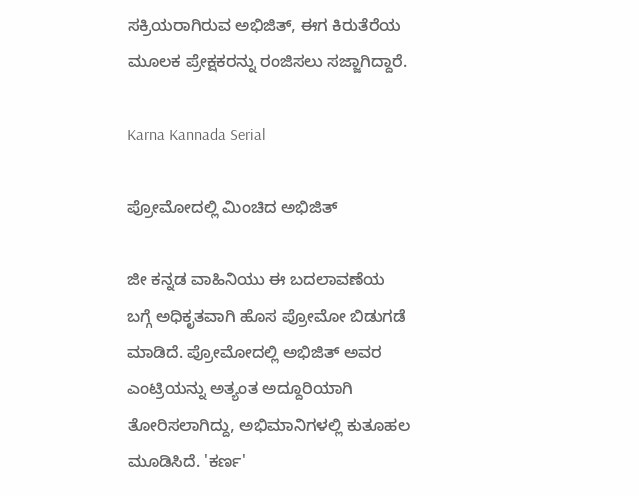ಸಕ್ರಿಯರಾಗಿರುವ ಅಭಿಜಿತ್, ಈಗ ಕಿರುತೆರೆಯ ಮೂಲಕ ಪ್ರೇಕ್ಷಕರನ್ನು ರಂಜಿಸಲು ಸಜ್ಜಾಗಿದ್ದಾರೆ.

Karna Kannada Serial

ಪ್ರೋಮೋದಲ್ಲಿ ಮಿಂಚಿದ ಅಭಿಜಿತ್

ಜೀ ಕನ್ನಡ ವಾಹಿನಿಯು ಈ ಬದಲಾವಣೆಯ ಬಗ್ಗೆ ಅಧಿಕೃತವಾಗಿ ಹೊಸ ಪ್ರೋಮೋ ಬಿಡುಗಡೆ ಮಾಡಿದೆ. ಪ್ರೋಮೋದಲ್ಲಿ ಅಭಿಜಿತ್ ಅವರ ಎಂಟ್ರಿಯನ್ನು ಅತ್ಯಂತ ಅದ್ದೂರಿಯಾಗಿ ತೋರಿಸಲಾಗಿದ್ದು, ಅಭಿಮಾನಿಗಳಲ್ಲಿ ಕುತೂಹಲ ಮೂಡಿಸಿದೆ. 'ಕರ್ಣ'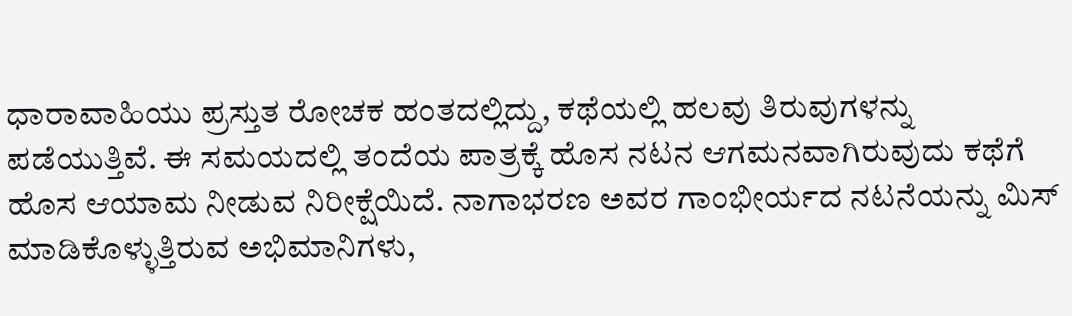ಧಾರಾವಾಹಿಯು ಪ್ರಸ್ತುತ ರೋಚಕ ಹಂತದಲ್ಲಿದ್ದು, ಕಥೆಯಲ್ಲಿ ಹಲವು ತಿರುವುಗಳನ್ನು ಪಡೆಯುತ್ತಿವೆ. ಈ ಸಮಯದಲ್ಲಿ ತಂದೆಯ ಪಾತ್ರಕ್ಕೆ ಹೊಸ ನಟನ ಆಗಮನವಾಗಿರುವುದು ಕಥೆಗೆ ಹೊಸ ಆಯಾಮ ನೀಡುವ ನಿರೀಕ್ಷೆಯಿದೆ. ನಾಗಾಭರಣ ಅವರ ಗಾಂಭೀರ್ಯದ ನಟನೆಯನ್ನು ಮಿಸ್ ಮಾಡಿಕೊಳ್ಳುತ್ತಿರುವ ಅಭಿಮಾನಿಗಳು,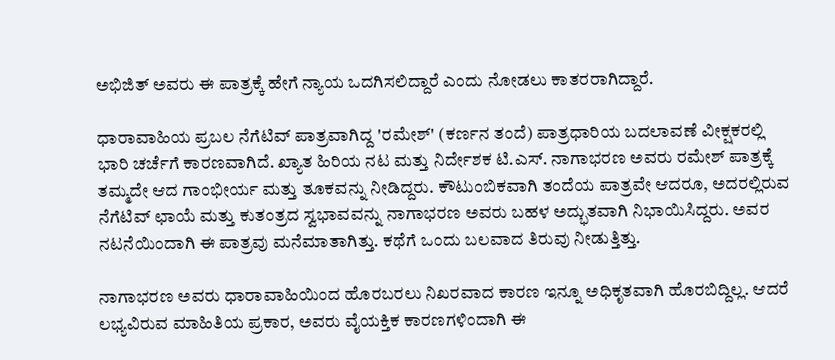ಅಭಿಜಿತ್ ಅವರು ಈ ಪಾತ್ರಕ್ಕೆ ಹೇಗೆ ನ್ಯಾಯ ಒದಗಿಸಲಿದ್ದಾರೆ ಎಂದು ನೋಡಲು ಕಾತರರಾಗಿದ್ದಾರೆ.

ಧಾರಾವಾಹಿಯ ಪ್ರಬಲ ನೆಗೆಟಿವ್‌ ಪಾತ್ರವಾಗಿದ್ದ 'ರಮೇಶ್' (ಕರ್ಣನ ತಂದೆ) ಪಾತ್ರಧಾರಿಯ ಬದಲಾವಣೆ ವೀಕ್ಷಕರಲ್ಲಿ ಭಾರಿ ಚರ್ಚೆಗೆ ಕಾರಣವಾಗಿದೆ. ಖ್ಯಾತ ಹಿರಿಯ ನಟ ಮತ್ತು ನಿರ್ದೇಶಕ ಟಿ.ಎಸ್. ನಾಗಾಭರಣ ಅವರು ರಮೇಶ್ ಪಾತ್ರಕ್ಕೆ ತಮ್ಮದೇ ಆದ ಗಾಂಭೀರ್ಯ ಮತ್ತು ತೂಕವನ್ನು ನೀಡಿದ್ದರು. ಕೌಟುಂಬಿಕವಾಗಿ ತಂದೆಯ ಪಾತ್ರವೇ ಆದರೂ, ಅದರಲ್ಲಿರುವ ನೆಗೆಟಿವ್‌ ಛಾಯೆ ಮತ್ತು ಕುತಂತ್ರದ ಸ್ವಭಾವವನ್ನು ನಾಗಾಭರಣ ಅವರು ಬಹಳ ಅದ್ಭುತವಾಗಿ ನಿಭಾಯಿಸಿದ್ದರು. ಅವರ ನಟನೆಯಿಂದಾಗಿ ಈ ಪಾತ್ರವು ಮನೆಮಾತಾಗಿತ್ತು. ಕಥೆಗೆ ಒಂದು ಬಲವಾದ ತಿರುವು ನೀಡುತ್ತಿತ್ತು.

ನಾಗಾಭರಣ ಅವರು ಧಾರಾವಾಹಿಯಿಂದ ಹೊರಬರಲು ನಿಖರವಾದ ಕಾರಣ ಇನ್ನೂ ಅಧಿಕೃತವಾಗಿ ಹೊರಬಿದ್ದಿಲ್ಲ. ಆದರೆ ಲಭ್ಯವಿರುವ ಮಾಹಿತಿಯ ಪ್ರಕಾರ, ಅವರು ವೈಯಕ್ತಿಕ ಕಾರಣಗಳಿಂದಾಗಿ ಈ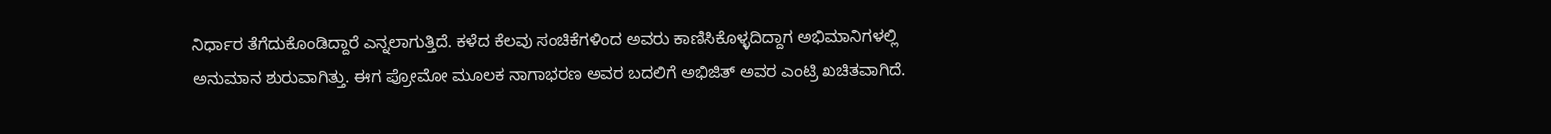ನಿರ್ಧಾರ ತೆಗೆದುಕೊಂಡಿದ್ದಾರೆ ಎನ್ನಲಾಗುತ್ತಿದೆ. ಕಳೆದ ಕೆಲವು ಸಂಚಿಕೆಗಳಿಂದ ಅವರು ಕಾಣಿಸಿಕೊಳ್ಳದಿದ್ದಾಗ ಅಭಿಮಾನಿಗಳಲ್ಲಿ ಅನುಮಾನ ಶುರುವಾಗಿತ್ತು. ಈಗ ಪ್ರೋಮೋ ಮೂಲಕ ನಾಗಾಭರಣ ಅವರ ಬದಲಿಗೆ ಅಭಿಜಿತ್‌ ಅವರ ಎಂಟ್ರಿ ಖಚಿತವಾಗಿದೆ.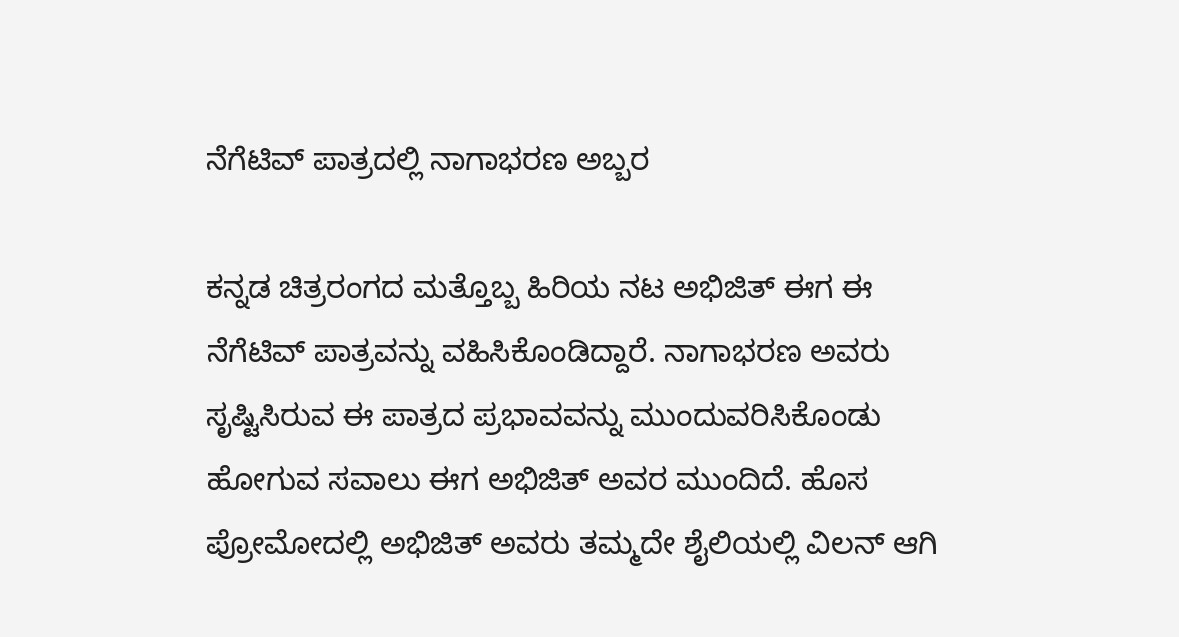ನೆಗೆಟಿವ್‌ ಪಾತ್ರದಲ್ಲಿ ನಾಗಾಭರಣ ಅಬ್ಬರ

ಕನ್ನಡ ಚಿತ್ರರಂಗದ ಮತ್ತೊಬ್ಬ ಹಿರಿಯ ನಟ ಅಭಿಜಿತ್‌ ಈಗ ಈ ನೆಗೆಟಿವ್‌ ಪಾತ್ರವನ್ನು ವಹಿಸಿಕೊಂಡಿದ್ದಾರೆ. ನಾಗಾಭರಣ ಅವರು ಸೃಷ್ಟಿಸಿರುವ ಈ ಪಾತ್ರದ ಪ್ರಭಾವವನ್ನು ಮುಂದುವರಿಸಿಕೊಂಡು ಹೋಗುವ ಸವಾಲು ಈಗ ಅಭಿಜಿತ್‌ ಅವರ ಮುಂದಿದೆ. ಹೊಸ ಪ್ರೋಮೋದಲ್ಲಿ ಅಭಿಜಿತ್‌ ಅವರು ತಮ್ಮದೇ ಶೈಲಿಯಲ್ಲಿ ವಿಲನ್‌ ಆಗಿ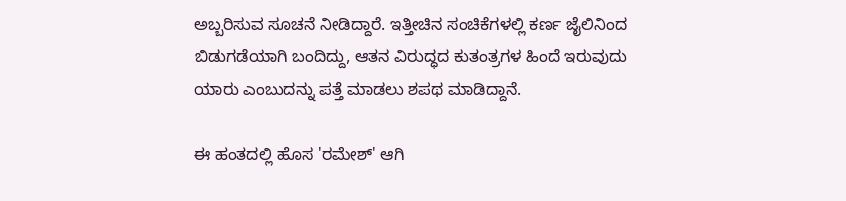ಅಬ್ಬರಿಸುವ ಸೂಚನೆ ನೀಡಿದ್ದಾರೆ. ಇತ್ತೀಚಿನ ಸಂಚಿಕೆಗಳಲ್ಲಿ ಕರ್ಣ ಜೈಲಿನಿಂದ ಬಿಡುಗಡೆಯಾಗಿ ಬಂದಿದ್ದು, ಆತನ ವಿರುದ್ಧದ ಕುತಂತ್ರಗಳ ಹಿಂದೆ ಇರುವುದು ಯಾರು ಎಂಬುದನ್ನು ಪತ್ತೆ ಮಾಡಲು ಶಪಥ ಮಾಡಿದ್ದಾನೆ.

ಈ ಹಂತದಲ್ಲಿ ಹೊಸ 'ರಮೇಶ್' ಆಗಿ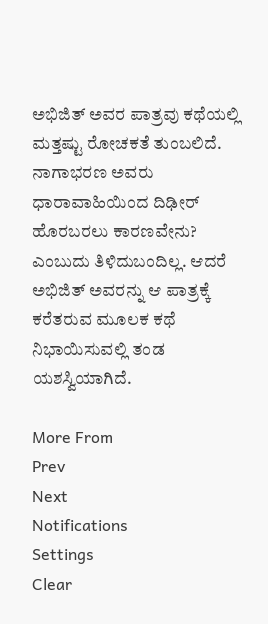ಅಭಿಜಿತ್‌ ಅವರ ಪಾತ್ರವು ಕಥೆಯಲ್ಲಿ ಮತ್ತಷ್ಟು ರೋಚಕತೆ ತುಂಬಲಿದೆ. ನಾಗಾಭರಣ ಅವರು ಧಾರಾವಾಹಿಯಿಂದ ದಿಢೀರ್‌ ಹೊರಬರಲು ಕಾರಣವೇನು? ಎಂಬುದು ತಿಳಿದುಬಂದಿಲ್ಲ. ಆದರೆ ಅಭಿಜಿತ್‌ ಅವರನ್ನು ಆ ಪಾತ್ರಕ್ಕೆ ಕರೆತರುವ ಮೂಲಕ ಕಥೆ ನಿಭಾಯಿಸುವಲ್ಲಿ ತಂಡ ಯಶಸ್ವಿಯಾಗಿದೆ.

More From
Prev
Next
Notifications
Settings
Clear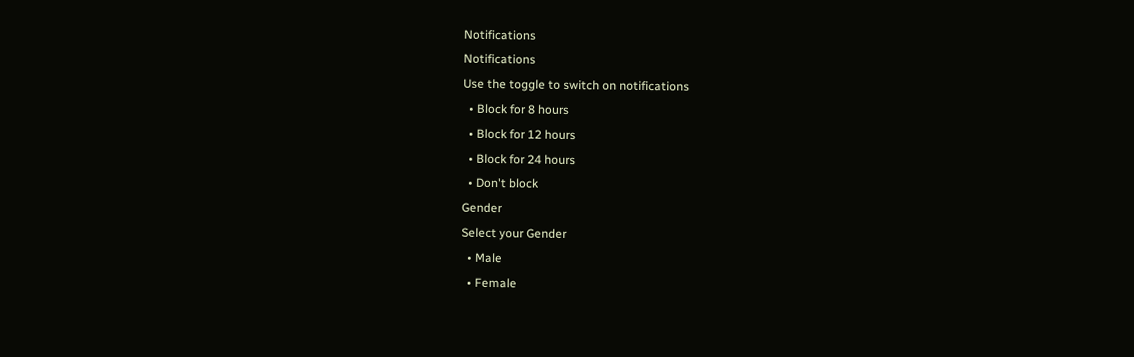Notifications
Notifications
Use the toggle to switch on notifications
  • Block for 8 hours
  • Block for 12 hours
  • Block for 24 hours
  • Don't block
Gender
Select your Gender
  • Male
  • Female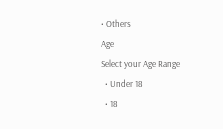• Others
Age
Select your Age Range
  • Under 18
  • 18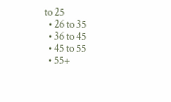to 25
  • 26 to 35
  • 36 to 45
  • 45 to 55
  • 55+